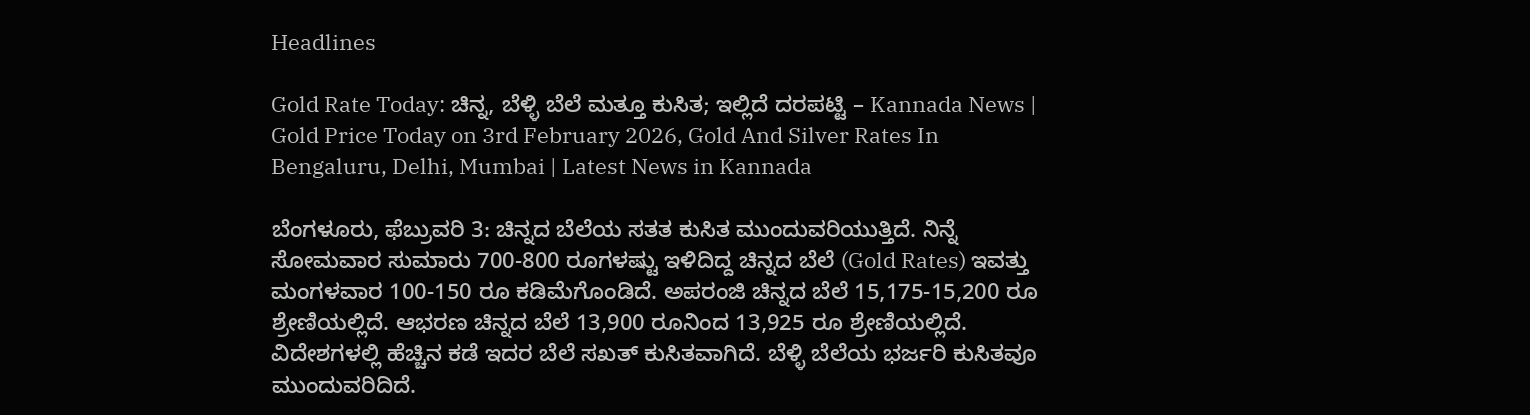Headlines

Gold Rate Today: ಚಿನ್ನ, ಬೆಳ್ಳಿ ಬೆಲೆ ಮತ್ತೂ ಕುಸಿತ; ಇಲ್ಲಿದೆ ದರಪಟ್ಟಿ – Kannada News | Gold Price Today on 3rd February 2026, Gold And Silver Rates In Bengaluru, Delhi, Mumbai | Latest News in Kannada

ಬೆಂಗಳೂರು, ಫೆಬ್ರುವರಿ 3: ಚಿನ್ನದ ಬೆಲೆಯ ಸತತ ಕುಸಿತ ಮುಂದುವರಿಯುತ್ತಿದೆ. ನಿನ್ನೆ ಸೋಮವಾರ ಸುಮಾರು 700-800 ರೂಗಳಷ್ಟು ಇಳಿದಿದ್ದ ಚಿನ್ನದ ಬೆಲೆ (Gold Rates) ಇವತ್ತು ಮಂಗಳವಾರ 100-150 ರೂ ಕಡಿಮೆಗೊಂಡಿದೆ. ಅಪರಂಜಿ ಚಿನ್ನದ ಬೆಲೆ 15,175-15,200 ರೂ ಶ್ರೇಣಿಯಲ್ಲಿದೆ. ಆಭರಣ ಚಿನ್ನದ ಬೆಲೆ 13,900 ರೂನಿಂದ 13,925 ರೂ ಶ್ರೇಣಿಯಲ್ಲಿದೆ. ವಿದೇಶಗಳಲ್ಲಿ ಹೆಚ್ಚಿನ ಕಡೆ ಇದರ ಬೆಲೆ ಸಖತ್ ಕುಸಿತವಾಗಿದೆ. ಬೆಳ್ಳಿ ಬೆಲೆಯ ಭರ್ಜರಿ ಕುಸಿತವೂ ಮುಂದುವರಿದಿದೆ.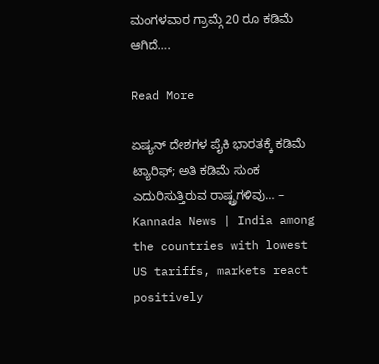ಮಂಗಳವಾರ ಗ್ರಾಮ್ಗೆ 20 ರೂ ಕಡಿಮೆ ಆಗಿದೆ….

Read More

ಏಷ್ಯನ್ ದೇಶಗಳ ಪೈಕಿ ಭಾರತಕ್ಕೆ ಕಡಿಮೆ ಟ್ಯಾರಿಫ್; ಅತಿ ಕಡಿಮೆ ಸುಂಕ ಎದುರಿಸುತ್ತಿರುವ ರಾಷ್ಟ್ರಗಳಿವು… – Kannada News | India among the countries with lowest US tariffs, markets react positively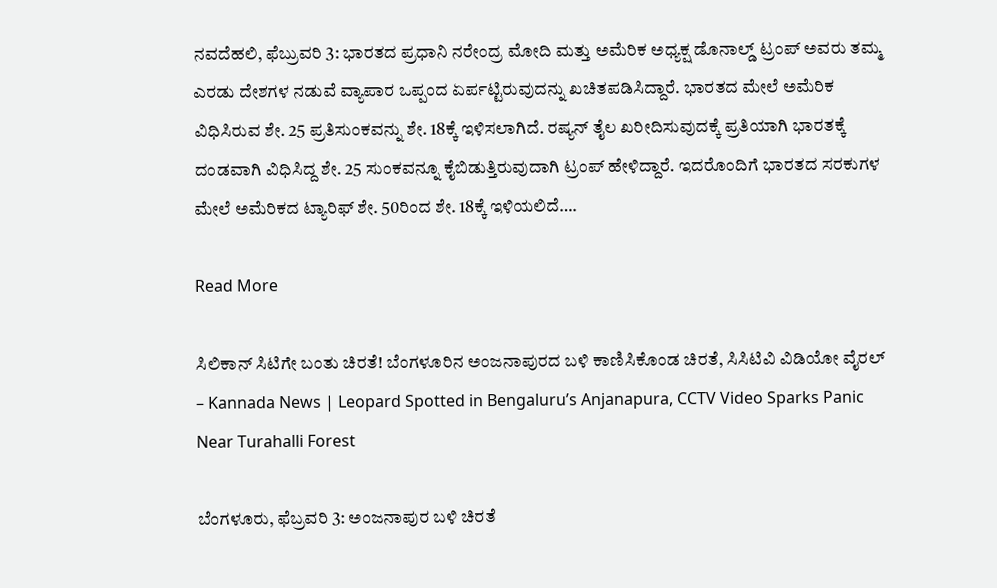ನವದೆಹಲಿ, ಫೆಬ್ರುವರಿ 3: ಭಾರತದ ಪ್ರಧಾನಿ ನರೇಂದ್ರ ಮೋದಿ ಮತ್ತು ಅಮೆರಿಕ ಅಧ್ಯಕ್ಷ ಡೊನಾಲ್ಡ್ ಟ್ರಂಪ್ ಅವರು ತಮ್ಮ ಎರಡು ದೇಶಗಳ ನಡುವೆ ವ್ಯಾಪಾರ ಒಪ್ಪಂದ ಏರ್ಪಟ್ಟಿರುವುದನ್ನು ಖಚಿತಪಡಿಸಿದ್ದಾರೆ. ಭಾರತದ ಮೇಲೆ ಅಮೆರಿಕ ವಿಧಿಸಿರುವ ಶೇ. 25 ಪ್ರತಿಸುಂಕವನ್ನು ಶೇ. 18ಕ್ಕೆ ಇಳಿಸಲಾಗಿದೆ. ರಷ್ಯನ್ ತೈಲ ಖರೀದಿಸುವುದಕ್ಕೆ ಪ್ರತಿಯಾಗಿ ಭಾರತಕ್ಕೆ ದಂಡವಾಗಿ ವಿಧಿಸಿದ್ದ ಶೇ. 25 ಸುಂಕವನ್ನೂ ಕೈಬಿಡುತ್ತಿರುವುದಾಗಿ ಟ್ರಂಪ್ ಹೇಳಿದ್ದಾರೆ. ಇದರೊಂದಿಗೆ ಭಾರತದ ಸರಕುಗಳ ಮೇಲೆ ಅಮೆರಿಕದ ಟ್ಯಾರಿಫ್ ಶೇ. 50ರಿಂದ ಶೇ. 18ಕ್ಕೆ ಇಳಿಯಲಿದೆ….

Read More

ಸಿಲಿಕಾನ್ ಸಿಟಿಗೇ ಬಂತು ಚಿರತೆ! ಬೆಂಗಳೂರಿನ ಅಂಜನಾಪುರದ ಬಳಿ ಕಾಣಿಸಿಕೊಂಡ ಚಿರತೆ, ಸಿಸಿಟಿವಿ ವಿಡಿಯೋ ವೈರಲ್ – Kannada News | Leopard Spotted in Bengaluru’s Anjanapura, CCTV Video Sparks Panic Near Turahalli Forest

ಬೆಂಗಳೂರು, ಫೆಬ್ರವರಿ 3: ಅಂಜನಾಪುರ ಬಳಿ ಚಿರತೆ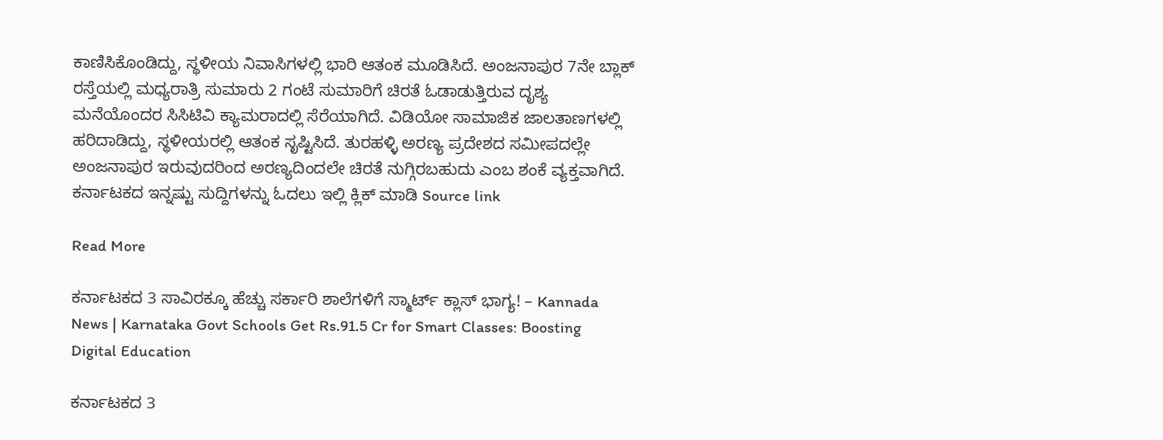ಕಾಣಿಸಿಕೊಂಡಿದ್ದು, ಸ್ಥಳೀಯ ನಿವಾಸಿಗಳಲ್ಲಿ ಭಾರಿ ಆತಂಕ ಮೂಡಿಸಿದೆ. ಅಂಜನಾಪುರ 7ನೇ ಬ್ಲಾಕ್ ರಸ್ತೆಯಲ್ಲಿ ಮಧ್ಯರಾತ್ರಿ ಸುಮಾರು 2 ಗಂಟೆ ಸುಮಾರಿಗೆ ಚಿರತೆ ಓಡಾಡುತ್ತಿರುವ ದೃಶ್ಯ ಮನೆಯೊಂದರ ಸಿಸಿಟಿವಿ ಕ್ಯಾಮರಾದಲ್ಲಿ ಸೆರೆಯಾಗಿದೆ. ವಿಡಿಯೋ ಸಾಮಾಜಿಕ ಜಾಲತಾಣಗಳಲ್ಲಿ ಹರಿದಾಡಿದ್ದು, ಸ್ಥಳೀಯರಲ್ಲಿ ಆತಂಕ ಸೃಷ್ಟಿಸಿದೆ. ತುರಹಳ್ಳಿ ಅರಣ್ಯ ಪ್ರದೇಶದ ಸಮೀಪದಲ್ಲೇ ಅಂಜನಾಪುರ ಇರುವುದರಿಂದ ಅರಣ್ಯದಿಂದಲೇ ಚಿರತೆ ನುಗ್ಗಿರಬಹುದು ಎಂಬ ಶಂಕೆ ವ್ಯಕ್ತವಾಗಿದೆ. ಕರ್ನಾಟಕದ ಇನ್ನಷ್ಟು ಸುದ್ದಿಗಳನ್ನು ಓದಲು ಇಲ್ಲಿ ಕ್ಲಿಕ್ ಮಾಡಿ Source link

Read More

ಕರ್ನಾಟಕದ 3 ಸಾವಿರಕ್ಕೂ ಹೆಚ್ಚು ಸರ್ಕಾರಿ ಶಾಲೆಗಳಿಗೆ ಸ್ಮಾರ್ಟ್ ಕ್ಲಾಸ್ ಭಾಗ್ಯ! – Kannada News | Karnataka Govt Schools Get Rs.91.5 Cr for Smart Classes: Boosting Digital Education

ಕರ್ನಾಟಕದ 3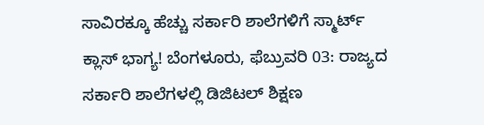ಸಾವಿರಕ್ಕೂ ಹೆಚ್ಚು ಸರ್ಕಾರಿ ಶಾಲೆಗಳಿಗೆ ಸ್ಮಾರ್ಟ್ ಕ್ಲಾಸ್ ಭಾಗ್ಯ! ಬೆಂಗಳೂರು, ಫೆಬ್ರುವರಿ 03: ರಾಜ್ಯದ ಸರ್ಕಾರಿ ಶಾಲೆಗಳಲ್ಲಿ ಡಿಜಿಟಲ್ ಶಿಕ್ಷಣ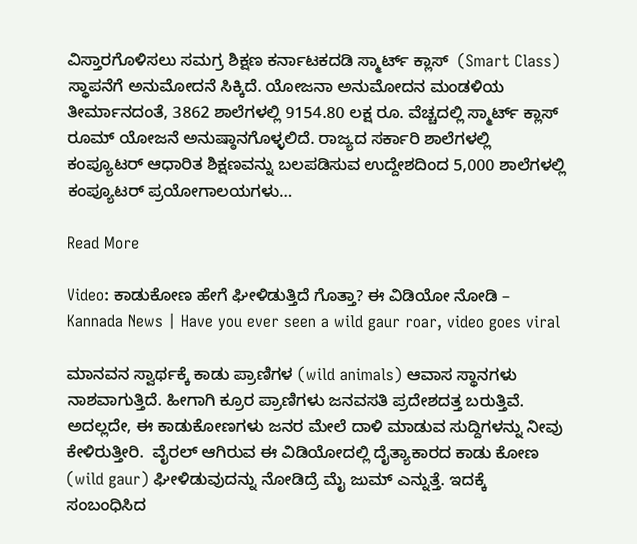ವಿಸ್ತಾರಗೊಳಿಸಲು ಸಮಗ್ರ ಶಿಕ್ಷಣ ಕರ್ನಾಟಕದಡಿ ಸ್ಮಾರ್ಟ್ ಕ್ಲಾಸ್  (Smart Class) ಸ್ಥಾಪನೆಗೆ ಅನುಮೋದನೆ ಸಿಕ್ಕಿದೆ. ಯೋಜನಾ ಅನುಮೋದನ ಮಂಡಳಿಯ ತೀರ್ಮಾನದಂತೆ, 3862 ಶಾಲೆಗಳಲ್ಲಿ 9154.80 ಲಕ್ಷ ರೂ. ವೆಚ್ಚದಲ್ಲಿ ಸ್ಮಾರ್ಟ್ ಕ್ಲಾಸ್ ರೂಮ್ ಯೋಜನೆ ಅನುಷ್ಠಾನಗೊಳ್ಳಲಿದೆ. ರಾಜ್ಯದ ಸರ್ಕಾರಿ ಶಾಲೆಗಳಲ್ಲಿ ಕಂಪ್ಯೂಟರ್ ಆಧಾರಿತ ಶಿಕ್ಷಣವನ್ನು ಬಲಪಡಿಸುವ ಉದ್ದೇಶದಿಂದ 5,000 ಶಾಲೆಗಳಲ್ಲಿ ಕಂಪ್ಯೂಟರ್ ಪ್ರಯೋಗಾಲಯಗಳು…

Read More

Video: ಕಾಡುಕೋಣ ಹೇಗೆ ಘೀಳಿಡುತ್ತಿದೆ ಗೊತ್ತಾ? ಈ ವಿಡಿಯೋ ನೋಡಿ – Kannada News | Have you ever seen a wild gaur roar, video goes viral

ಮಾನವನ ಸ್ವಾರ್ಥಕ್ಕೆ ಕಾಡು ಪ್ರಾಣಿಗಳ (wild animals) ಆವಾಸ ಸ್ಥಾನಗಳು ನಾಶವಾಗುತ್ತಿದೆ. ಹೀಗಾಗಿ ಕ್ರೂರ ಪ್ರಾಣಿಗಳು ಜನವಸತಿ ಪ್ರದೇಶದತ್ತ ಬರುತ್ತಿವೆ. ಅದಲ್ಲದೇ, ಈ ಕಾಡುಕೋಣಗಳು ಜನರ ಮೇಲೆ ದಾಳಿ ಮಾಡುವ ಸುದ್ದಿಗಳನ್ನು ನೀವು ಕೇಳಿರುತ್ತೀರಿ.  ವೈರಲ್‌ ಆಗಿರುವ ಈ ವಿಡಿಯೋದಲ್ಲಿ ದೈತ್ಯಾಕಾರದ ಕಾಡು ಕೋಣ (wild gaur) ಘೀಳಿಡುವುದನ್ನು ನೋಡಿದ್ರೆ ಮೈ ಜುಮ್ ಎನ್ನುತ್ತೆ. ಇದಕ್ಕೆ ಸಂಬಂಧಿಸಿದ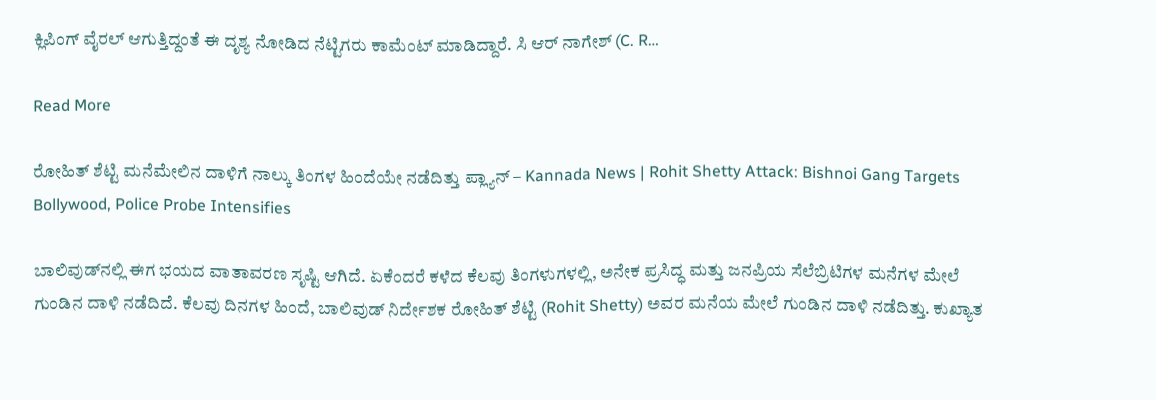ಕ್ಲಿಪಿಂಗ್‌ ವೈರಲ್‌ ಆಗುತ್ತಿದ್ದಂತೆ ಈ ದೃಶ್ಯ ನೋಡಿದ ನೆಟ್ಟಿಗರು ಕಾಮೆಂಟ್‌ ಮಾಡಿದ್ದಾರೆ. ಸಿ ಆರ್ ನಾಗೇಶ್ (C. R…

Read More

ರೋಹಿತ್ ಶೆಟ್ಟಿ ಮನೆಮೇಲಿನ ದಾಳಿಗೆ ನಾಲ್ಕು ತಿಂಗಳ ಹಿಂದೆಯೇ ನಡೆದಿತ್ತು ಪ್ಲ್ಯಾನ್ – Kannada News | Rohit Shetty Attack: Bishnoi Gang Targets Bollywood, Police Probe Intensifies

ಬಾಲಿವುಡ್‌ನಲ್ಲಿ ಈಗ ಭಯದ ವಾತಾವರಣ ಸೃಷ್ಟಿ ಆಗಿದೆ. ಏಕೆಂದರೆ ಕಳೆದ ಕೆಲವು ತಿಂಗಳುಗಳಲ್ಲಿ, ಅನೇಕ ಪ್ರಸಿದ್ಧ ಮತ್ತು ಜನಪ್ರಿಯ ಸೆಲೆಬ್ರಿಟಿಗಳ ಮನೆಗಳ ಮೇಲೆ ಗುಂಡಿನ ದಾಳಿ ನಡೆದಿದೆ. ಕೆಲವು ದಿನಗಳ ಹಿಂದೆ, ಬಾಲಿವುಡ್ ನಿರ್ದೇಶಕ ರೋಹಿತ್ ಶೆಟ್ಟಿ (Rohit Shetty) ಅವರ ಮನೆಯ ಮೇಲೆ ಗುಂಡಿನ ದಾಳಿ ನಡೆದಿತ್ತು. ಕುಖ್ಯಾತ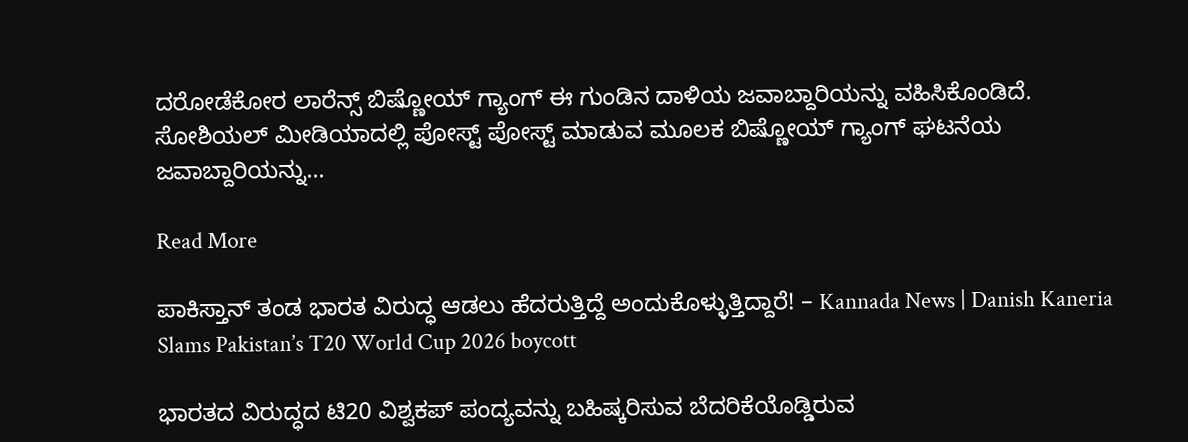ದರೋಡೆಕೋರ ಲಾರೆನ್ಸ್ ಬಿಷ್ಣೋಯ್ ಗ್ಯಾಂಗ್ ಈ ಗುಂಡಿನ ದಾಳಿಯ ಜವಾಬ್ದಾರಿಯನ್ನು ವಹಿಸಿಕೊಂಡಿದೆ. ಸೋಶಿಯಲ್ ಮೀಡಿಯಾದಲ್ಲಿ ಪೋಸ್ಟ್ ಪೋಸ್ಟ್ ಮಾಡುವ ಮೂಲಕ ಬಿಷ್ಣೋಯ್ ಗ್ಯಾಂಗ್ ಘಟನೆಯ ಜವಾಬ್ದಾರಿಯನ್ನು…

Read More

ಪಾಕಿಸ್ತಾನ್ ತಂಡ ಭಾರತ ವಿರುದ್ಧ ಆಡಲು ಹೆದರುತ್ತಿದ್ದೆ ಅಂದುಕೊಳ್ಳುತ್ತಿದ್ದಾರೆ! – Kannada News | Danish Kaneria Slams Pakistan’s T20 World Cup 2026 boycott

ಭಾರತದ ವಿರುದ್ಧದ ಟಿ20 ವಿಶ್ವಕಪ್ ಪಂದ್ಯವನ್ನು ಬಹಿಷ್ಕರಿಸುವ ಬೆದರಿಕೆಯೊಡ್ಡಿರುವ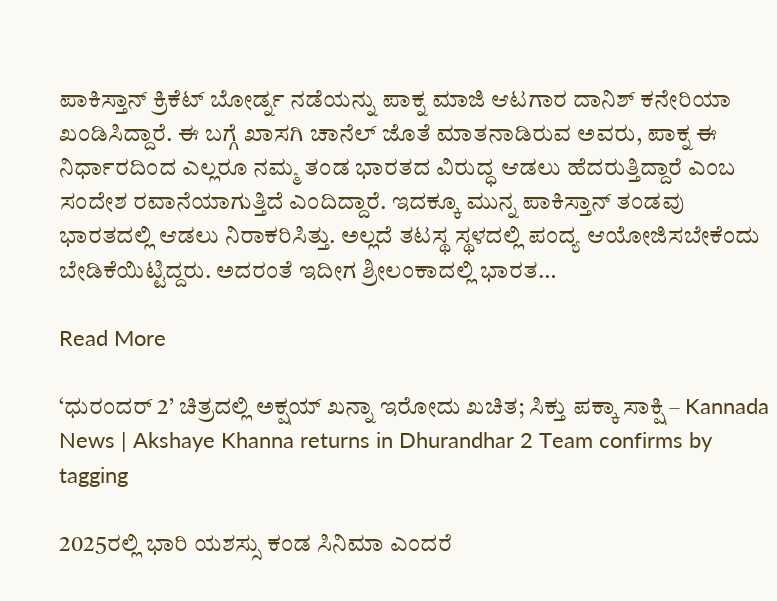ಪಾಕಿಸ್ತಾನ್ ಕ್ರಿಕೆಟ್ ಬೋರ್ಡ್ನ ನಡೆಯನ್ನು ಪಾಕ್ನ ಮಾಜಿ ಆಟಗಾರ ದಾನಿಶ್ ಕನೇರಿಯಾ ಖಂಡಿಸಿದ್ದಾರೆ. ಈ ಬಗ್ಗೆ ಖಾಸಗಿ ಚಾನೆಲ್ ಜೊತೆ ಮಾತನಾಡಿರುವ ಅವರು, ಪಾಕ್ನ ಈ ನಿರ್ಧಾರದಿಂದ ಎಲ್ಲರೂ ನಮ್ಮ ತಂಡ ಭಾರತದ ವಿರುದ್ಧ ಆಡಲು ಹೆದರುತ್ತಿದ್ದಾರೆ ಎಂಬ ಸಂದೇಶ ರವಾನೆಯಾಗುತ್ತಿದೆ ಎಂದಿದ್ದಾರೆ. ಇದಕ್ಕೂ ಮುನ್ನ ಪಾಕಿಸ್ತಾನ್ ತಂಡವು ಭಾರತದಲ್ಲಿ ಆಡಲು ನಿರಾಕರಿಸಿತ್ತು. ಅಲ್ಲದೆ ತಟಸ್ಥ ಸ್ಥಳದಲ್ಲಿ ಪಂದ್ಯ ಆಯೋಜಿಸಬೇಕೆಂದು ಬೇಡಿಕೆಯಿಟ್ಟಿದ್ದರು. ಅದರಂತೆ ಇದೀಗ ಶ್ರೀಲಂಕಾದಲ್ಲಿ ಭಾರತ…

Read More

‘ಧುರಂದರ್ 2’ ಚಿತ್ರದಲ್ಲಿ ಅಕ್ಷಯ್ ಖನ್ನಾ ಇರೋದು ಖಚಿತ; ಸಿಕ್ತು ಪಕ್ಕಾ ಸಾಕ್ಷಿ – Kannada News | Akshaye Khanna returns in Dhurandhar 2 Team confirms by tagging

2025ರಲ್ಲಿ ಭಾರಿ ಯಶಸ್ಸು ಕಂಡ ಸಿನಿಮಾ ಎಂದರೆ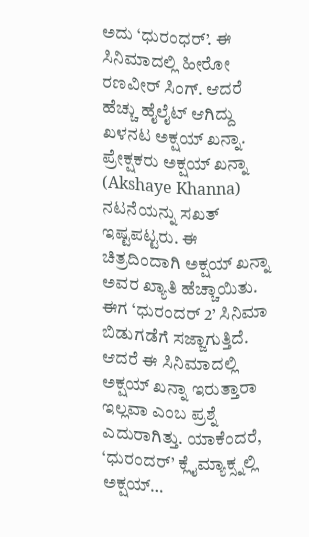ಅದು ‘ಧುರಂಧರ್’. ಈ ಸಿನಿಮಾದಲ್ಲಿ ಹೀರೋ ರಣವೀರ್ ಸಿಂಗ್. ಆದರೆ ಹೆಚ್ಚು ಹೈಲೈಟ್ ಆಗಿದ್ದು ಖಳನಟ ಅಕ್ಷಯ್ ಖನ್ನಾ. ಪ್ರೇಕ್ಷಕರು ಅಕ್ಷಯ್ ಖನ್ನಾ (Akshaye Khanna) ನಟನೆಯನ್ನು ಸಖತ್ ಇಷ್ಟಪಟ್ಟರು. ಈ ಚಿತ್ರದಿಂದಾಗಿ ಅಕ್ಷಯ್ ಖನ್ನಾ ಅವರ ಖ್ಯಾತಿ ಹೆಚ್ಚಾಯಿತು. ಈಗ ‘ಧುರಂದರ್ 2’ ಸಿನಿಮಾ ಬಿಡುಗಡೆಗೆ ಸಜ್ಜಾಗುತ್ತಿದೆ. ಆದರೆ ಈ ಸಿನಿಮಾದಲ್ಲಿ ಅಕ್ಷಯ್ ಖನ್ನಾ ಇರುತ್ತಾರಾ ಇಲ್ಲವಾ ಎಂಬ ಪ್ರಶ್ನೆ ಎದುರಾಗಿತ್ತು. ಯಾಕೆಂದರೆ, ‘ಧುರಂದರ್’ ಕ್ಲೈಮ್ಯಾಕ್ಸ್ನಲ್ಲಿ ಅಕ್ಷಯ್…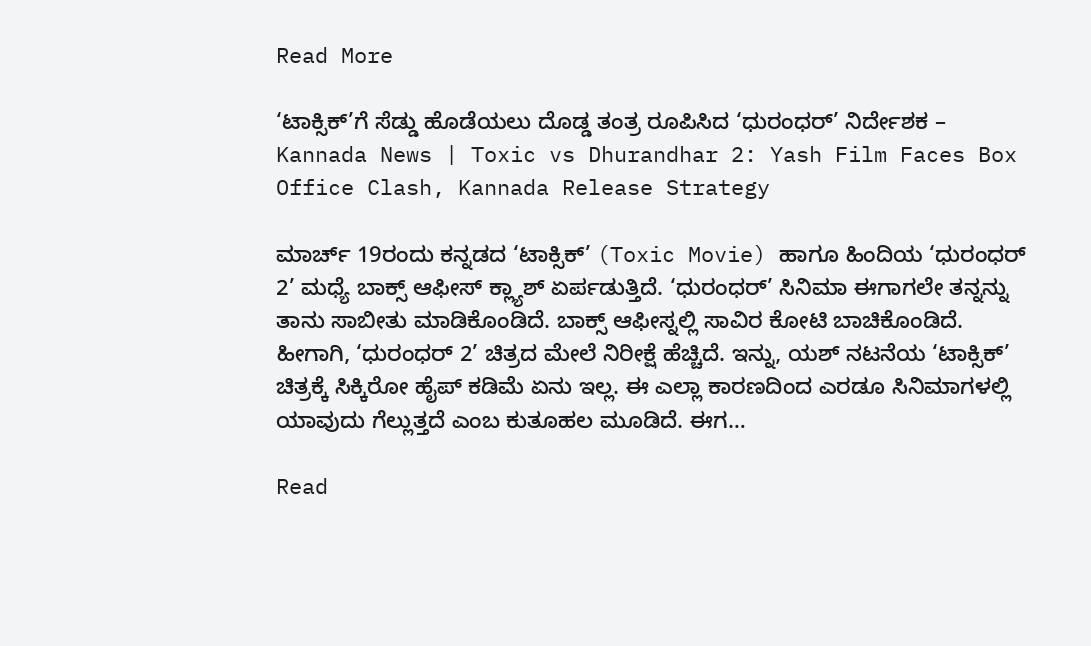Read More

‘ಟಾಕ್ಸಿಕ್’ಗೆ ಸೆಡ್ಡು ಹೊಡೆಯಲು ದೊಡ್ಡ ತಂತ್ರ ರೂಪಿಸಿದ ‘ಧುರಂಧರ್’ ನಿರ್ದೇಶಕ – Kannada News | Toxic vs Dhurandhar 2: Yash Film Faces Box Office Clash, Kannada Release Strategy

ಮಾರ್ಚ್ 19ರಂದು ಕನ್ನಡದ ‘ಟಾಕ್ಸಿಕ್’ (Toxic Movie) ಹಾಗೂ ಹಿಂದಿಯ ‘ಧುರಂಧರ್ 2’ ಮಧ್ಯೆ ಬಾಕ್ಸ್ ಆಫೀಸ್ ಕ್ಲ್ಯಾಶ್ ಏರ್ಪಡುತ್ತಿದೆ. ‘ಧುರಂಧರ್’ ಸಿನಿಮಾ ಈಗಾಗಲೇ ತನ್ನನ್ನು ತಾನು ಸಾಬೀತು ಮಾಡಿಕೊಂಡಿದೆ. ಬಾಕ್ಸ್ ಆಫೀಸ್ನಲ್ಲಿ ಸಾವಿರ ಕೋಟಿ ಬಾಚಿಕೊಂಡಿದೆ. ಹೀಗಾಗಿ, ‘ಧುರಂಧರ್ 2’ ಚಿತ್ರದ ಮೇಲೆ ನಿರೀಕ್ಷೆ ಹೆಚ್ಚಿದೆ. ಇನ್ನು, ಯಶ್ ನಟನೆಯ ‘ಟಾಕ್ಸಿಕ್’ ಚಿತ್ರಕ್ಕೆ ಸಿಕ್ಕಿರೋ ಹೈಪ್ ಕಡಿಮೆ ಏನು ಇಲ್ಲ. ಈ ಎಲ್ಲಾ ಕಾರಣದಿಂದ ಎರಡೂ ಸಿನಿಮಾಗಳಲ್ಲಿ ಯಾವುದು ಗೆಲ್ಲುತ್ತದೆ ಎಂಬ ಕುತೂಹಲ ಮೂಡಿದೆ. ಈಗ…

Read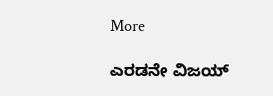More

ಎರಡನೇ ವಿಜಯ್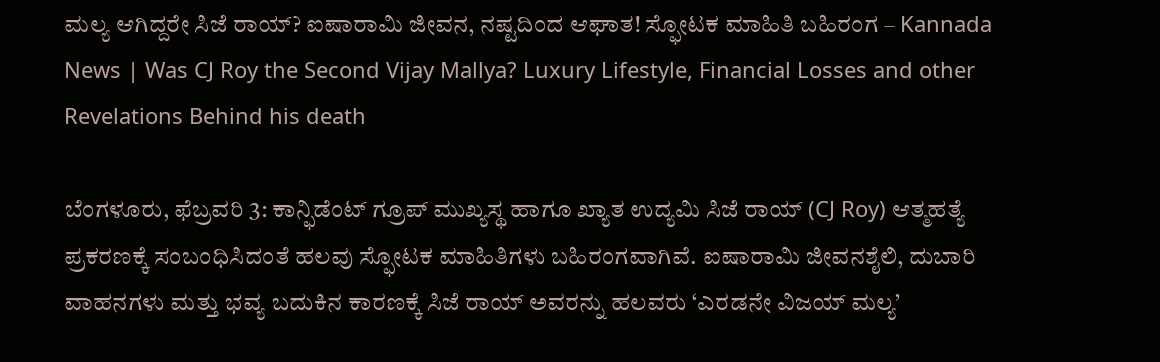ಮಲ್ಯ ಆಗಿದ್ದರೇ ಸಿಜೆ ರಾಯ್? ಐಷಾರಾಮಿ ಜೀವನ, ನಷ್ಟದಿಂದ ಆಘಾತ! ಸ್ಫೋಟಕ ಮಾಹಿತಿ ಬಹಿರಂಗ – Kannada News | Was CJ Roy the Second Vijay Mallya? Luxury Lifestyle, Financial Losses and other Revelations Behind his death

ಬೆಂಗಳೂರು, ಫೆಬ್ರವರಿ 3: ಕಾನ್ಫಿಡೆಂಟ್ ಗ್ರೂಪ್‌ ಮುಖ್ಯಸ್ಥ ಹಾಗೂ ಖ್ಯಾತ ಉದ್ಯಮಿ ಸಿಜೆ ರಾಯ್ (CJ Roy) ಆತ್ಮಹತ್ಯೆ ಪ್ರಕರಣಕ್ಕೆ ಸಂಬಂಧಿಸಿದಂತೆ ಹಲವು ಸ್ಫೋಟಕ ಮಾಹಿತಿಗಳು ಬಹಿರಂಗವಾಗಿವೆ. ಐಷಾರಾಮಿ ಜೀವನಶೈಲಿ, ದುಬಾರಿ ವಾಹನಗಳು ಮತ್ತು ಭವ್ಯ ಬದುಕಿನ ಕಾರಣಕ್ಕೆ ಸಿಜೆ ರಾಯ್ ಅವರನ್ನು ಹಲವರು ‘ಎರಡನೇ ವಿಜಯ್ ಮಲ್ಯ’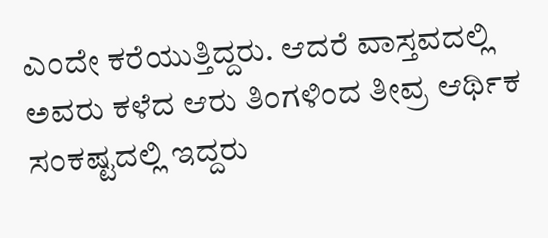ಎಂದೇ ಕರೆಯುತ್ತಿದ್ದರು. ಆದರೆ ವಾಸ್ತವದಲ್ಲಿ ಅವರು ಕಳೆದ ಆರು ತಿಂಗಳಿಂದ ತೀವ್ರ ಆರ್ಥಿಕ ಸಂಕಷ್ಟದಲ್ಲಿ ಇದ್ದರು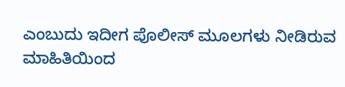ಎಂಬುದು ಇದೀಗ ಪೊಲೀಸ್ ಮೂಲಗಳು ನೀಡಿರುವ ಮಾಹಿತಿಯಿಂದ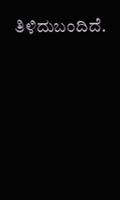ತಿಳಿದುಬಂದಿದೆ.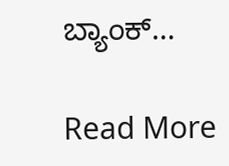ಬ್ಯಾಂಕ್…

Read More